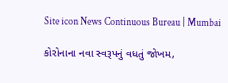Site icon News Continuous Bureau | Mumbai

કોરોનાના નવા સ્વરૂપનું વધતું જોખમ,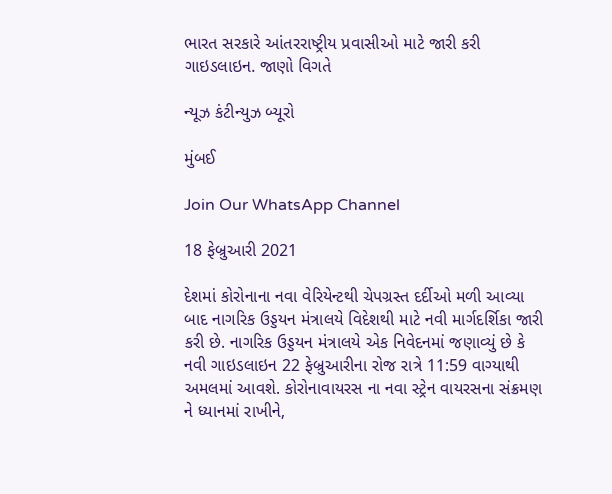ભારત સરકારે આંતરરાષ્ટ્રીય પ્રવાસીઓ માટે જારી કરી ગાઇડલાઇન. જાણો વિગતે

ન્યૂઝ કંટીન્યુઝ બ્યૂરો

મુંબઈ

Join Our WhatsApp Channel

18 ફેબ્રુઆરી 2021

દેશમાં કોરોનાના નવા વેરિયેન્ટથી ચેપગ્રસ્ત દર્દીઓ મળી આવ્યા બાદ નાગરિક ઉડ્ડયન મંત્રાલયે વિદેશથી માટે નવી માર્ગદર્શિકા જારી કરી છે. નાગરિક ઉડ્ડયન મંત્રાલયે એક નિવેદનમાં જણાવ્યું છે કે નવી ગાઇડલાઇન 22 ફેબ્રુઆરીના રોજ રાત્રે 11:59 વાગ્યાથી અમલમાં આવશે. કોરોનાવાયરસ ના નવા સ્ટ્રેન વાયરસના સંક્રમણ ને ધ્યાનમાં રાખીને,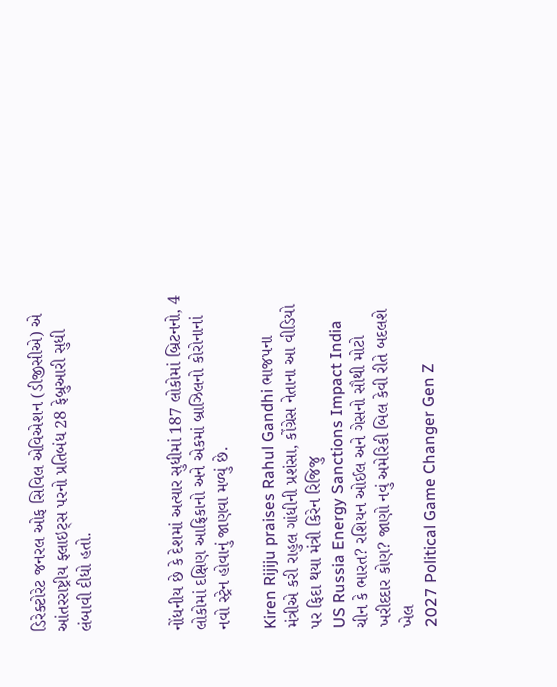ડિરેક્ટોરેટ જનરલ ઓફ સિવિલ એવિએશન (ડીજીસીએ) એ આંતરરાષ્ટ્રીય ફ્લાઇટ્સ પરનો પ્રતિબંધ 28 ફેબ્રુઆરી સુધી લંબાવી દીધો હતો.



નોંધનીય છે કે દેશમાં અત્યાર સુધીમાં 187 લોકોમાં બ્રિટનનો, 4 લોકોમાં દક્ષિણ આફ્રિકાનો અને એકમાં બ્રાઝિલનો કોરોનાનાં નવો સ્ટ્રેન હોવાનું જાણવા મળ્યું છે.

Kiren Rijiju praises Rahul Gandhi ભાજપના મંત્રીએ કરી રાહુલ ગાંધીની પ્રશંસા, કોંગ્રેસ નેતાના આ વીડિયો પર ફિદા થયા મંત્રી કિરેન રિજિજુ
US Russia Energy Sanctions Impact India ચીન કે ભારત? રશિયન ઓઈલ અને ગેસનો સૌથી મોટો ખરીદદાર કોણ? જાણો નવું અમેરિકી બિલ કેવી રીતે બદલશે ખેલ
2027 Political Game Changer Gen Z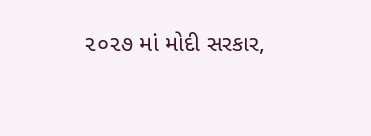૨૦૨૭ માં મોદી સરકાર,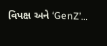વિપક્ષ અને ‘GenZ’…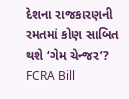દેશના રાજકારણની રમતમાં કોણ સાબિત થશે ‘ગેમ ચેન્જર’?
FCRA Bill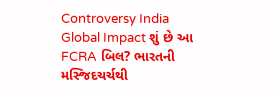Controversy India Global Impact શું છે આ FCRA બિલ? ભારતની મસ્જિદચર્ચથી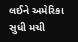લઈને અમેરિકા સુધી મચી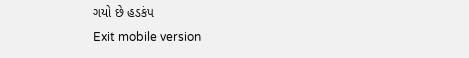ગયો છે હડકંપ
Exit mobile version